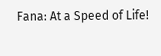Fana: At a Speed of Life!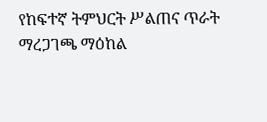የከፍተኛ ትምህርት ሥልጠና ጥራት ማረጋገጫ ማዕከል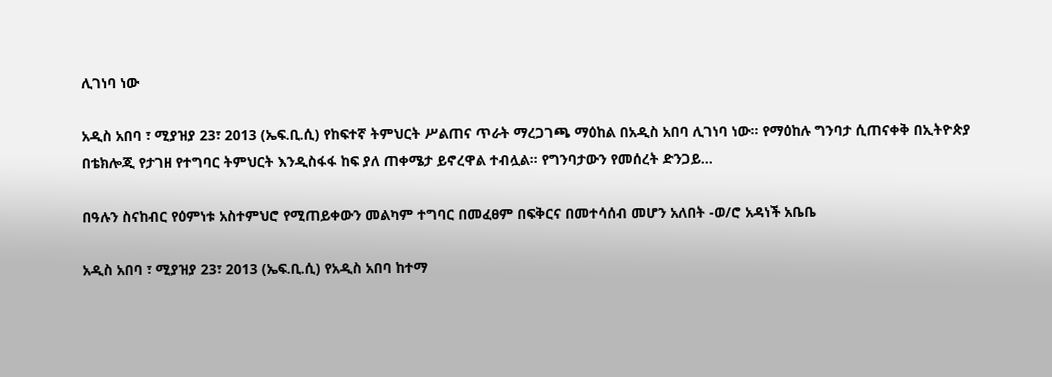ሊገነባ ነው

አዲስ አበባ ፣ ሚያዝያ 23፣ 2013 (ኤፍ.ቢ.ሲ) የከፍተኛ ትምህርት ሥልጠና ጥራት ማረጋገጫ ማዕከል በአዲስ አበባ ሊገነባ ነው። የማዕከሉ ግንባታ ሲጠናቀቅ በኢትዮጵያ በቴክሎጂ የታገዘ የተግባር ትምህርት እንዲስፋፋ ከፍ ያለ ጠቀሜታ ይኖረዋል ተብሏል። የግንባታውን የመሰረት ድንጋይ…

በዓሉን ስናከብር የዕምነቱ አስተምህሮ የሚጠይቀውን መልካም ተግባር በመፈፀም በፍቅርና በመተሳሰብ መሆን አለበት -ወ/ሮ አዳነች አቤቤ

አዲስ አበባ ፣ ሚያዝያ 23፣ 2013 (ኤፍ.ቢ.ሲ) የአዲስ አበባ ከተማ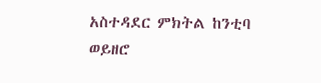አስተዳደር ምክትል ከንቲባ ወይዘሮ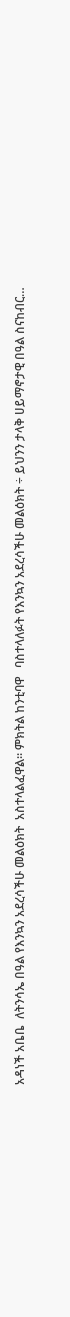አዳነች አቤቤ  ለትንሳኤ በዓል የእንኳን አደረሳችሁ መልዕክት  አስተላልፈዋል። ምክትል ከንቲባዋ   ባስተላለፉት የእንኳን አደረሳችሁ መልዕክት ÷ ይህንን ታላቅ ሀይማኖታዊ በዓል ስናከብር…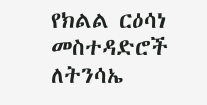የክልል ርዕሳነ መስተዳድሮች ለትንሳኤ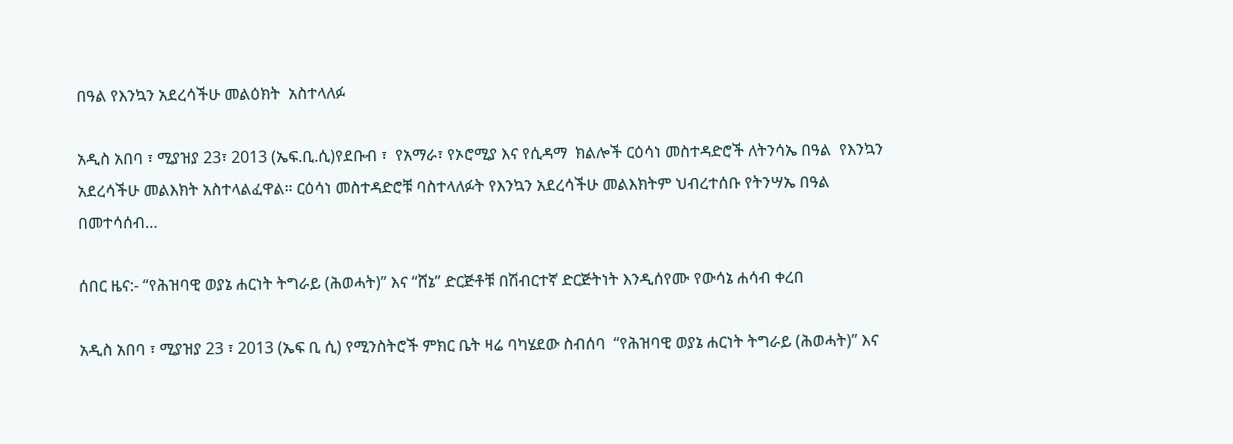በዓል የእንኳን አደረሳችሁ መልዕክት  አስተላለፉ

አዲስ አበባ ፣ ሚያዝያ 23፣ 2013 (ኤፍ.ቢ.ሲ)የደቡብ ፣  የአማራ፣ የኦሮሚያ እና የሲዳማ  ክልሎች ርዕሳነ መስተዳድሮች ለትንሳኤ በዓል  የእንኳን አደረሳችሁ መልእክት አስተላልፈዋል። ርዕሳነ መስተዳድሮቹ ባስተላለፉት የእንኳን አደረሳችሁ መልእክትም ህብረተሰቡ የትንሣኤ በዓል በመተሳሰብ…

ሰበር ዜና:- “የሕዝባዊ ወያኔ ሐርነት ትግራይ (ሕወሓት)” እና “ሸኔ” ድርጅቶቹ በሽብርተኛ ድርጅትነት እንዲሰየሙ የውሳኔ ሐሳብ ቀረበ

አዲስ አበባ ፣ ሚያዝያ 23 ፣ 2013 (ኤፍ ቢ ሲ) የሚንስትሮች ምክር ቤት ዛሬ ባካሄደው ስብሰባ  “የሕዝባዊ ወያኔ ሐርነት ትግራይ (ሕወሓት)” እና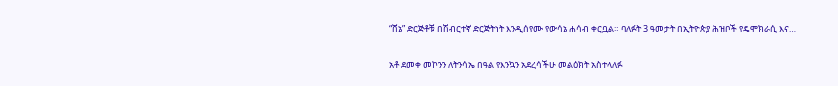“ሸኔ” ድርጅቶቹ በሽብርተኛ ድርጅትነት እንዲሰየሙ የውሳኔ ሐሳብ ቀርቧል። ባለፉት 3 ዓመታት በኢትዮጵያ ሕዝቦች የዴሞክራሲ እና…

አቶ ደመቀ መኮንን ለትንሳኤ በዓል የእንኳን አደረሳችሁ መልዕክት አስተላለፉ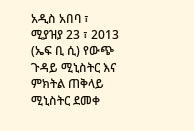አዲስ አበባ ፣ ሚያዝያ 23 ፣ 2013 (ኤፍ ቢ ሲ) የውጭ ጉዳይ ሚኒስትር እና ምክትል ጠቅላይ ሚኒስትር ደመቀ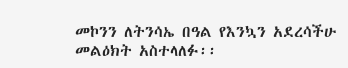መኮንን ለትንሳኤ በዓል የእንኳን አደረሳችሁ መልዕክት አስተላለፉ፡፡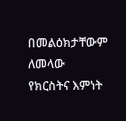በመልዕክታቸውም ለመላው የክርስትና እምነት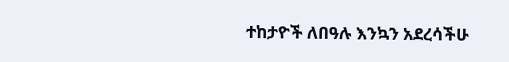ተከታዮች ለበዓሉ እንኳን አደረሳችሁ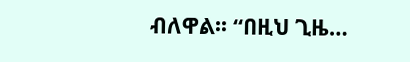ብለዋል፡፡ “በዚህ ጊዜ…